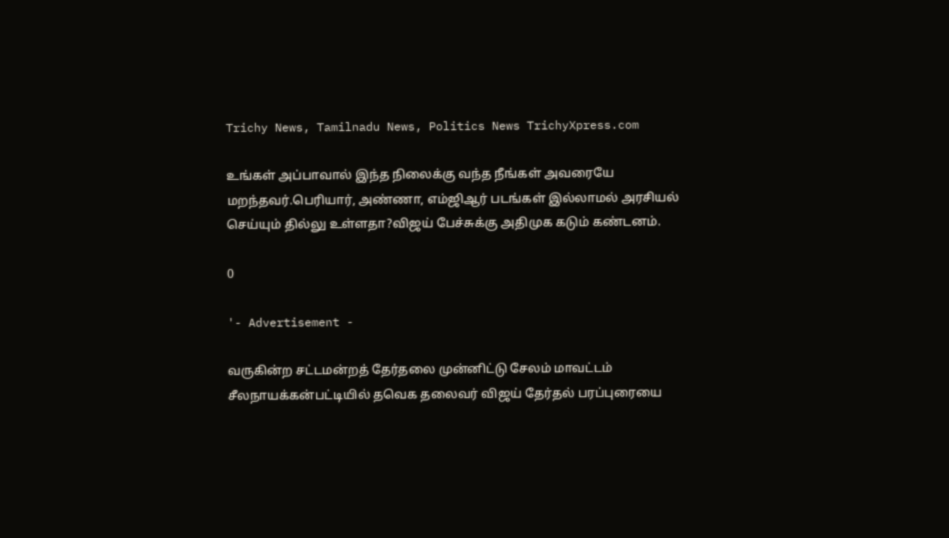Trichy News, Tamilnadu News, Politics News TrichyXpress.com

உங்கள் அப்பாவால் இந்த நிலைக்கு வந்த நீங்கள் அவரையே மறந்தவர்.பெரியார், அண்ணா, எம்ஜிஆர் படங்கள் இல்லாமல் அரசியல் செய்யும் தில்லு உள்ளதா?விஜய் பேச்சுக்கு அதிமுக கடும் கண்டனம்.

0

'- Advertisement -

வருகின்ற சட்டமன்றத் தேர்தலை முன்னிட்டு சேலம் மாவட்டம் சீலநாயக்கன்பட்டியில் தவெக தலைவர் விஜய் தேர்தல் பரப்புரையை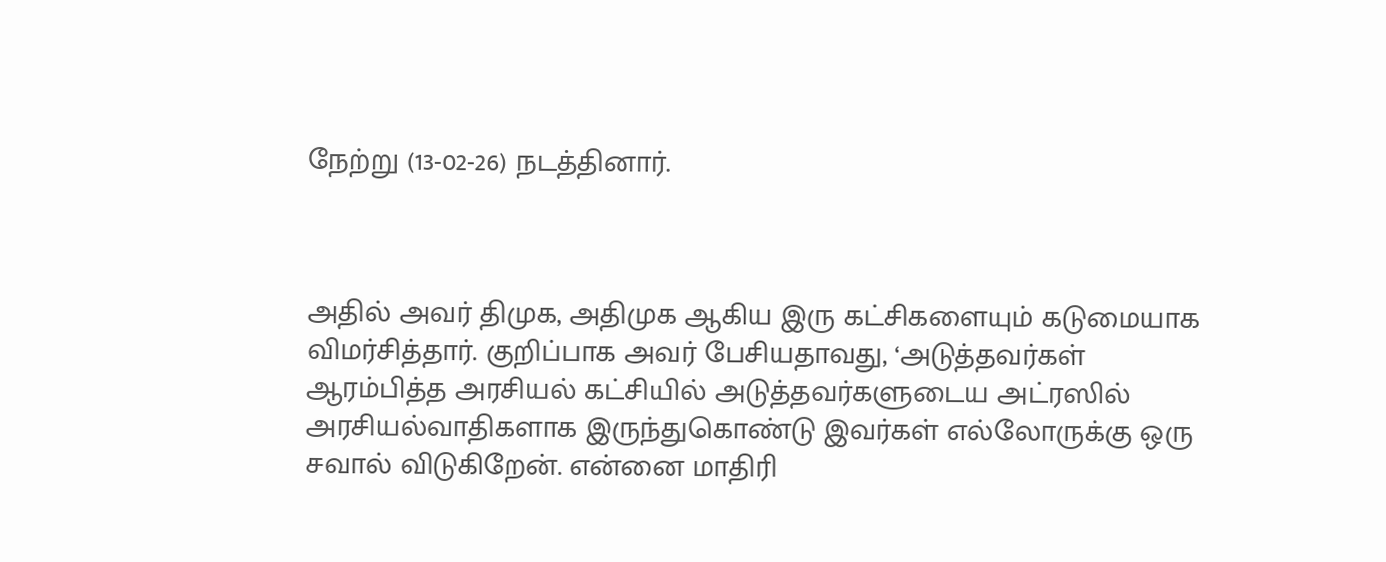நேற்று (13-02-26) நடத்தினார்.



அதில் அவர் திமுக, அதிமுக ஆகிய இரு கட்சிகளையும் கடுமையாக விமர்சித்தார். குறிப்பாக அவர் பேசியதாவது, ‘அடுத்தவர்கள் ஆரம்பித்த அரசியல் கட்சியில் அடுத்தவர்களுடைய அட்ரஸில் அரசியல்வாதிகளாக இருந்துகொண்டு இவர்கள் எல்லோருக்கு ஒரு சவால் விடுகிறேன். என்னை மாதிரி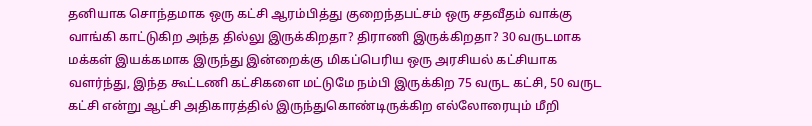தனியாக சொந்தமாக ஒரு கட்சி ஆரம்பித்து குறைந்தபட்சம் ஒரு சதவீதம் வாக்கு வாங்கி காட்டுகிற அந்த தில்லு இருக்கிறதா? திராணி இருக்கிறதா? 30 வருடமாக மக்கள் இயக்கமாக இருந்து இன்றைக்கு மிகப்பெரிய ஒரு அரசியல் கட்சியாக வளர்ந்து, இந்த கூட்டணி கட்சிகளை மட்டுமே நம்பி இருக்கிற 75 வருட கட்சி, 50 வருட கட்சி என்று ஆட்சி அதிகாரத்தில் இருந்துகொண்டிருக்கிற எல்லோரையும் மீறி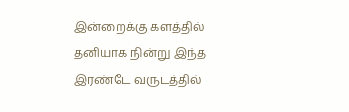இன்றைக்கு களத்தில் தனியாக நின்று இந்த இரண்டே வருடத்தில்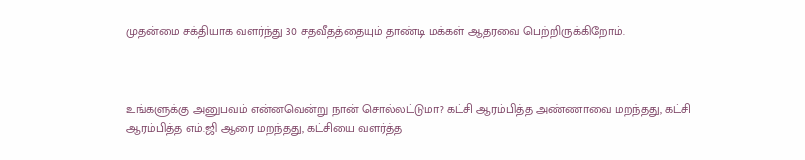முதன்மை சக்தியாக வளர்ந்து 30 சதவீதத்தையும் தாண்டி மக்கள் ஆதரவை பெற்றிருக்கிறோம்.



உங்களுக்கு அனுபவம் என்னவென்று நான் சொல்லட்டுமா? கட்சி ஆரம்பித்த அண்ணாவை மறந்தது, கட்சி ஆரம்பித்த எம்.ஜி ஆரை மறந்தது, கட்சியை வளர்த்த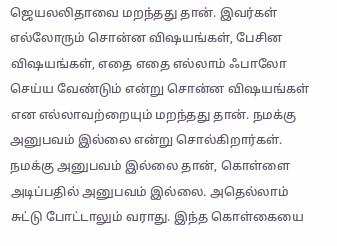ஜெயலலிதாவை மறந்தது தான். இவர்கள் எல்லோரும் சொன்ன விஷயங்கள், பேசின விஷயங்கள், எதை எதை எல்லாம் ஃபாலோ செய்ய வேண்டும் என்று சொன்ன விஷயங்கள் என எல்லாவற்றையும் மறந்தது தான். நமக்கு அனுபவம் இல்லை என்று சொல்கிறார்கள். நமக்கு அனுபவம் இல்லை தான், கொள்ளை அடிப்பதில் அனுபவம் இல்லை. அதெல்லாம் சுட்டு போட்டாலும் வராது. இந்த கொள்கையை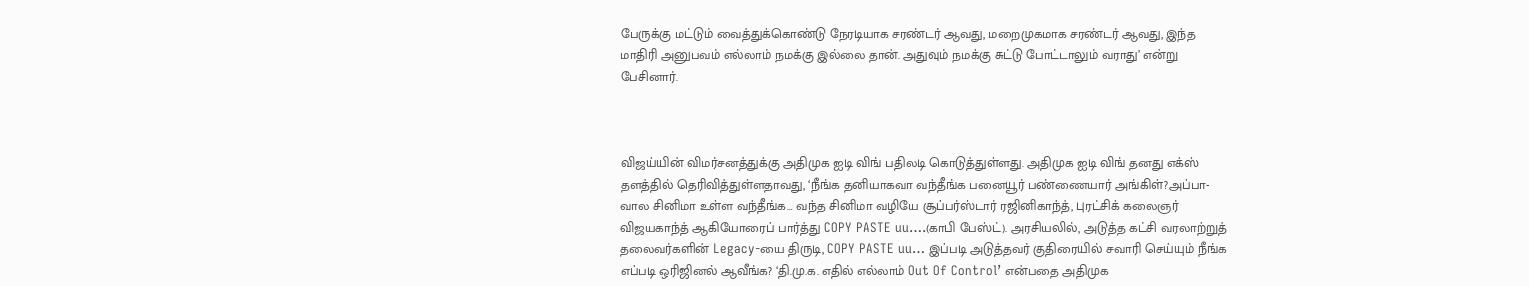பேருக்கு மட்டும் வைத்துக்கொண்டு நேரடியாக சரண்டர் ஆவது, மறைமுகமாக சரண்டர் ஆவது, இந்த மாதிரி அனுபவம் எல்லாம் நமக்கு இல்லை தான். அதுவும் நமக்கு சுட்டு போட்டாலும் வராது’ என்று பேசினார்.



விஜய்யின் விமர்சனத்துக்கு அதிமுக ஐடி விங் பதிலடி கொடுத்துள்ளது. அதிமுக ஐடி விங் தனது எக்ஸ் தளத்தில் தெரிவித்துள்ளதாவது, ‘நீங்க தனியாகவா வந்தீங்க பனையூர் பண்ணையார் அங்கிள்?அப்பா-வால சினிமா உள்ள வந்தீங்க… வந்த சினிமா வழியே சூப்பர்ஸ்டார் ரஜினிகாந்த், புரட்சிக் கலைஞர் விஜயகாந்த் ஆகியோரைப் பார்த்து COPY PASTE uu….(காபி பேஸ்ட்). அரசியலில், அடுத்த கட்சி வரலாற்றுத் தலைவர்களின் Legacy-யை திருடி, COPY PASTE uu… இப்படி அடுத்தவர் குதிரையில் சவாரி செய்யும் நீங்க எப்படி ஒரிஜினல் ஆவீங்க? ‘தி.மு.க. எதில் எல்லாம் Out Of Control’ என்பதை அதிமுக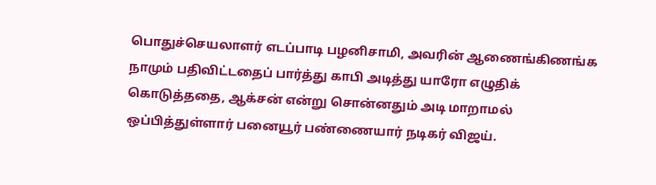பொதுச்செயலாளர் எடப்பாடி பழனிசாமி, அவரின் ஆணைங்கிணங்க நாமும் பதிவிட்டதைப் பார்த்து காபி அடித்து யாரோ எழுதிக் கொடுத்ததை, ஆக்சன் என்று சொன்னதும் அடி மாறாமல் ஒப்பித்துள்ளார் பனையூர் பண்ணையார் நடிகர் விஜய்.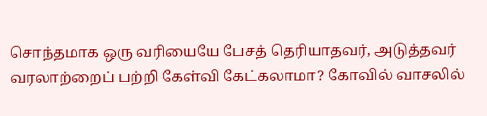சொந்தமாக ஒரு வரியையே பேசத் தெரியாதவர், அடுத்தவர் வரலாற்றைப் பற்றி கேள்வி கேட்கலாமா? கோவில் வாசலில்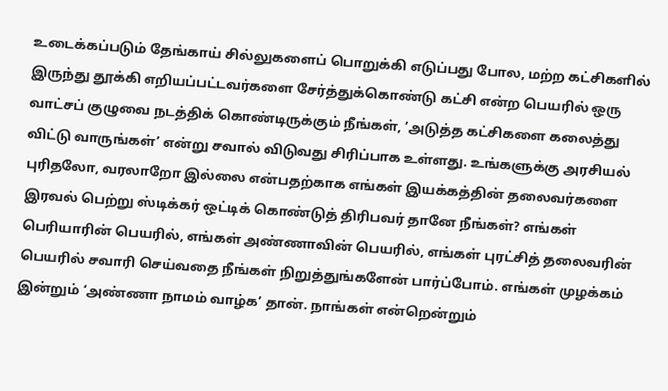உடைக்கப்படும் தேங்காய் சில்லுகளைப் பொறுக்கி எடுப்பது போல, மற்ற கட்சிகளில் இருந்து தூக்கி எறியப்பட்டவர்களை சேர்த்துக்கொண்டு கட்சி என்ற பெயரில் ஒரு வாட்சப் குழுவை நடத்திக் கொண்டிருக்கும் நீங்கள், ‘அடுத்த கட்சிகளை கலைத்து விட்டு வாருங்கள்’ என்று சவால் விடுவது சிரிப்பாக உள்ளது. உங்களுக்கு அரசியல் புரிதலோ, வரலாறோ இல்லை என்பதற்காக எங்கள் இயக்கத்தின் தலைவர்களை இரவல் பெற்று ஸ்டிக்கர் ஒட்டிக் கொண்டுத் திரிபவர் தானே நீங்கள்? எங்கள் பெரியாரின் பெயரில், எங்கள் அண்ணாவின் பெயரில், எங்கள் புரட்சித் தலைவரின் பெயரில் சவாரி செய்வதை நீங்கள் நிறுத்துங்களேன் பார்ப்போம். எங்கள் முழக்கம் இன்றும் ‘அண்ணா நாமம் வாழ்க’ தான். நாங்கள் என்றென்றும்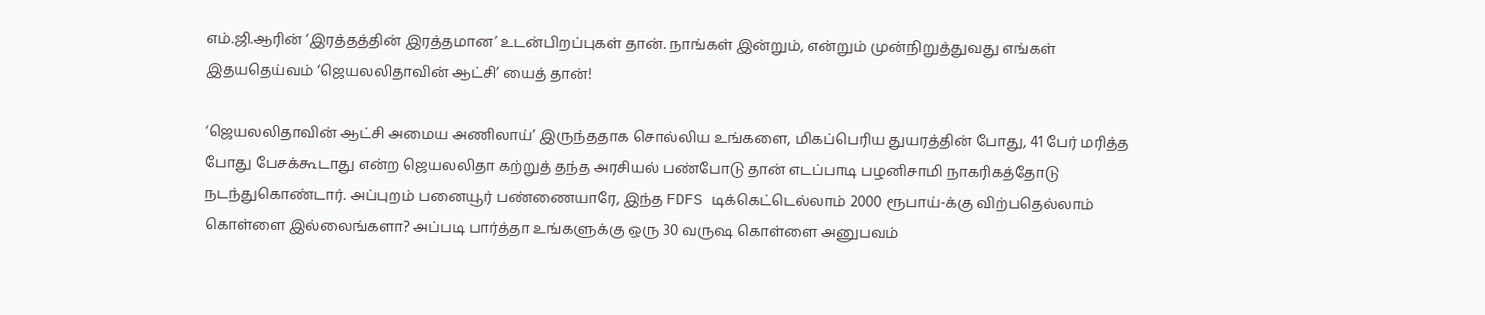எம்.ஜி.ஆரின் ‘இரத்தத்தின் இரத்தமான’ உடன்பிறப்புகள் தான். நாங்கள் இன்றும், என்றும் முன்நிறுத்துவது எங்கள் இதயதெய்வம் ‘ஜெயலலிதாவின் ஆட்சி’ யைத் தான்!

‘ஜெயலலிதாவின் ஆட்சி அமைய அணிலாய்’ இருந்ததாக சொல்லிய உங்களை, மிகப்பெரிய துயரத்தின் போது, 41 பேர் மரித்த போது பேசக்கூடாது என்ற ஜெயலலிதா கற்றுத் தந்த அரசியல் பண்போடு தான் எடப்பாடி பழனிசாமி நாகரிகத்தோடு நடந்துகொண்டார். அப்புறம் பனையூர் பண்ணையாரே, இந்த FDFS டிக்கெட்டெல்லாம் 2000 ரூபாய்-க்கு விற்பதெல்லாம் கொள்ளை இல்லைங்களா? அப்படி பார்த்தா உங்களுக்கு ஒரு 30 வருஷ கொள்ளை அனுபவம்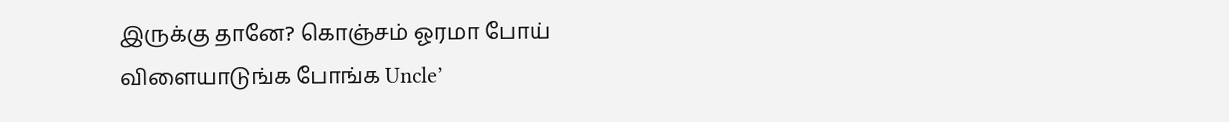இருக்கு தானே? கொஞ்சம் ஓரமா போய் விளையாடுங்க போங்க Uncle’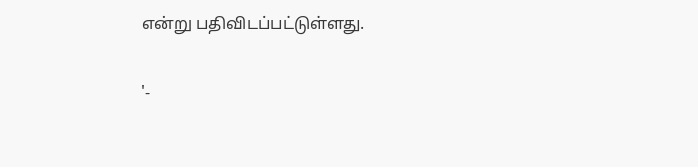என்று பதிவிடப்பட்டுள்ளது.

'-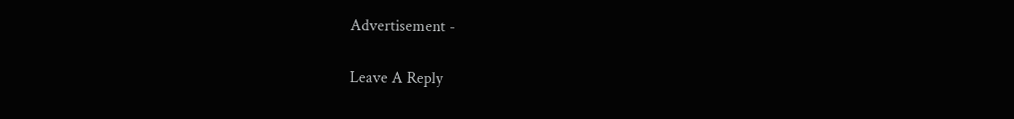Advertisement -

Leave A Reply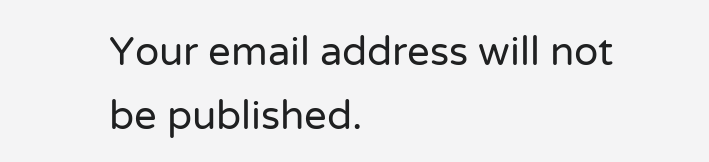Your email address will not be published.